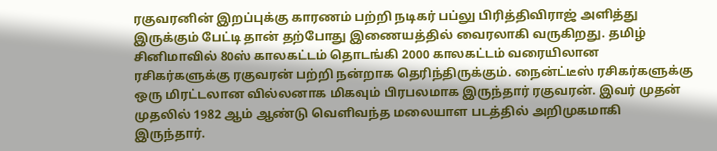ரகுவரனின் இறப்புக்கு காரணம் பற்றி நடிகர் பப்லு பிரித்திவிராஜ் அளித்து இருக்கும் பேட்டி தான் தற்போது இணையத்தில் வைரலாகி வருகிறது. தமிழ் சினிமாவில் 80ஸ் காலகட்டம் தொடங்கி 2000 காலகட்டம் வரையிலான ரசிகர்களுக்கு ரகுவரன் பற்றி நன்றாக தெரிந்திருக்கும். நைன்ட்டீஸ் ரசிகர்களுக்கு ஒரு மிரட்டலான வில்லனாக மிகவும் பிரபலமாக இருந்தார் ரகுவரன். இவர் முதன் முதலில் 1982 ஆம் ஆண்டு வெளிவந்த மலையாள படத்தில் அறிமுகமாகி இருந்தார்.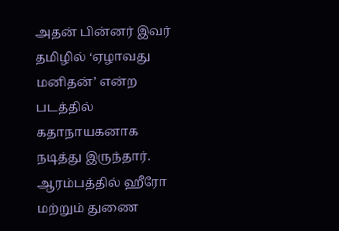அதன் பின்னர் இவர் தமிழில் ‘ஏழாவது மனிதன்’ என்ற படத்தில் கதாநாயகனாக நடித்து இருந்தார். ஆரம்பத்தில் ஹீரோ மற்றும் துணை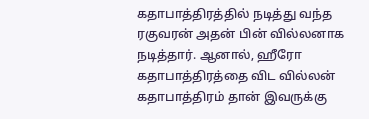கதாபாத்திரத்தில் நடித்து வந்த ரகுவரன் அதன் பின் வில்லனாக நடித்தார். ஆனால், ஹீரோ கதாபாத்திரத்தை விட வில்லன் கதாபாத்திரம் தான் இவருக்கு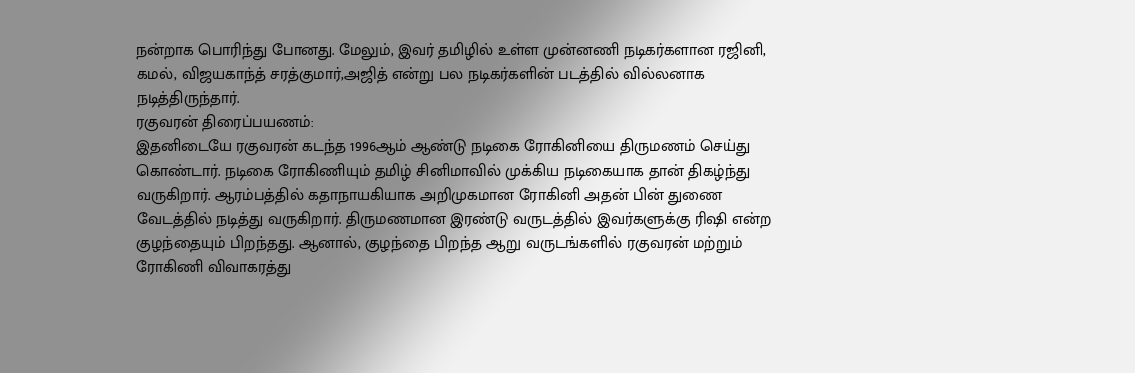நன்றாக பொரிந்து போனது. மேலும், இவர் தமிழில் உள்ள முன்னணி நடிகர்களான ரஜினி, கமல், விஜயகாந்த் சரத்குமார்,அஜித் என்று பல நடிகர்களின் படத்தில் வில்லனாக நடித்திருந்தார்.
ரகுவரன் திரைப்பயணம்:
இதனிடையே ரகுவரன் கடந்த 1996ஆம் ஆண்டு நடிகை ரோகினியை திருமணம் செய்து கொண்டார். நடிகை ரோகிணியும் தமிழ் சினிமாவில் முக்கிய நடிகையாக தான் திகழ்ந்து வருகிறார். ஆரம்பத்தில் கதாநாயகியாக அறிமுகமான ரோகினி அதன் பின் துணை வேடத்தில் நடித்து வருகிறார். திருமணமான இரண்டு வருடத்தில் இவர்களுக்கு ரிஷி என்ற குழந்தையும் பிறந்தது. ஆனால், குழந்தை பிறந்த ஆறு வருடங்களில் ரகுவரன் மற்றும் ரோகிணி விவாகரத்து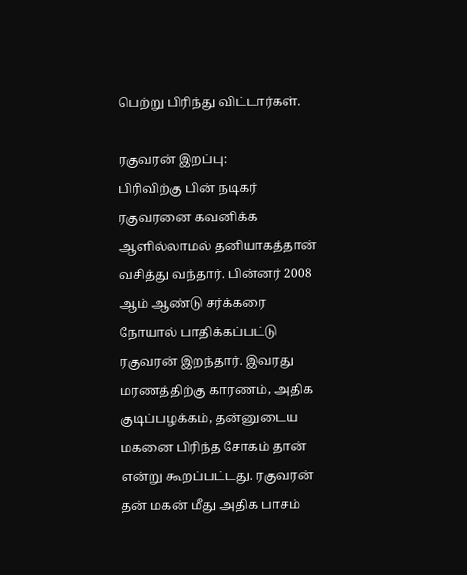பெற்று பிரிந்து விட்டார்கள்.

ரகுவரன் இறப்பு:
பிரிவிற்கு பின் நடிகர் ரகுவரனை கவனிக்க ஆளில்லாமல் தனியாகத்தான் வசித்து வந்தார். பின்னர் 2008 ஆம் ஆண்டு சர்க்கரை நோயால் பாதிக்கப்பட்டு ரகுவரன் இறந்தார். இவரது மரணத்திற்கு காரணம், அதிக குடிப்பழக்கம், தன்னுடைய மகனை பிரிந்த சோகம் தான் என்று கூறப்பட்டது. ரகுவரன் தன் மகன் மீது அதிக பாசம்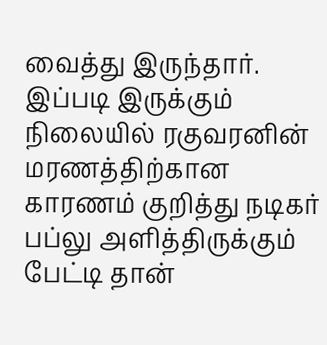வைத்து இருந்தார். இப்படி இருக்கும் நிலையில் ரகுவரனின் மரணத்திற்கான காரணம் குறித்து நடிகர் பப்லு அளித்திருக்கும் பேட்டி தான்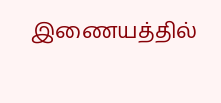இணையத்தில்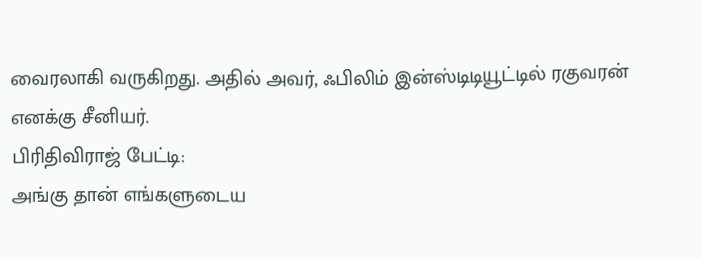வைரலாகி வருகிறது. அதில் அவர், ஃபிலிம் இன்ஸ்டிடியூட்டில் ரகுவரன் எனக்கு சீனியர்.
பிரிதிவிராஜ் பேட்டி:
அங்கு தான் எங்களுடைய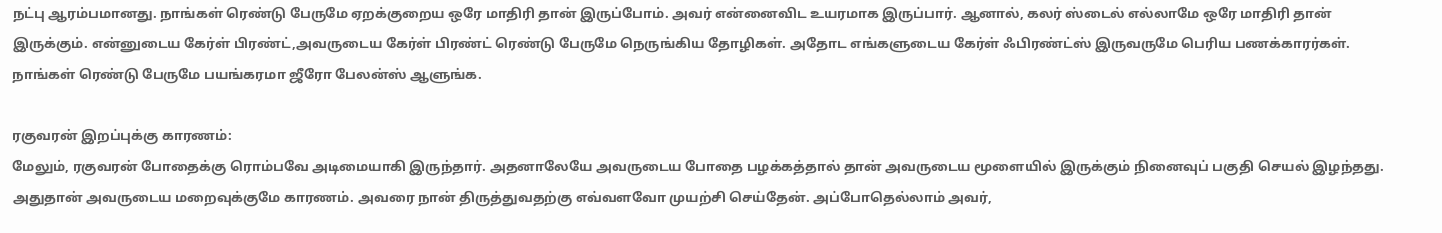நட்பு ஆரம்பமானது. நாங்கள் ரெண்டு பேருமே ஏறக்குறைய ஒரே மாதிரி தான் இருப்போம். அவர் என்னைவிட உயரமாக இருப்பார். ஆனால், கலர் ஸ்டைல் எல்லாமே ஒரே மாதிரி தான் இருக்கும். என்னுடைய கேர்ள் பிரண்ட்,அவருடைய கேர்ள் பிரண்ட் ரெண்டு பேருமே நெருங்கிய தோழிகள். அதோட எங்களுடைய கேர்ள் ஃபிரண்ட்ஸ் இருவருமே பெரிய பணக்காரர்கள். நாங்கள் ரெண்டு பேருமே பயங்கரமா ஜீரோ பேலன்ஸ் ஆளுங்க.

ரகுவரன் இறப்புக்கு காரணம்:
மேலும், ரகுவரன் போதைக்கு ரொம்பவே அடிமையாகி இருந்தார். அதனாலேயே அவருடைய போதை பழக்கத்தால் தான் அவருடைய மூளையில் இருக்கும் நினைவுப் பகுதி செயல் இழந்தது. அதுதான் அவருடைய மறைவுக்குமே காரணம். அவரை நான் திருத்துவதற்கு எவ்வளவோ முயற்சி செய்தேன். அப்போதெல்லாம் அவர்,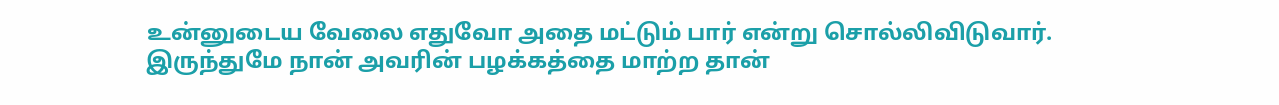உன்னுடைய வேலை எதுவோ அதை மட்டும் பார் என்று சொல்லிவிடுவார். இருந்துமே நான் அவரின் பழக்கத்தை மாற்ற தான்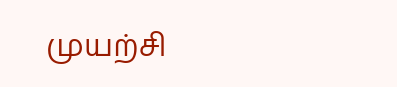முயற்சி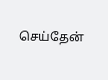செய்தேன்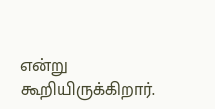என்று கூறியிருக்கிறார்.